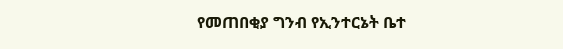የመጠበቂያ ግንብ የኢንተርኔት ቤተ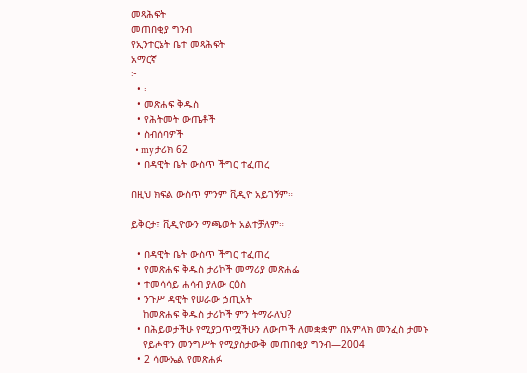መጻሕፍት
መጠበቂያ ግንብ
የኢንተርኔት ቤተ መጻሕፍት
አማርኛ
፦
  • ፡
  • መጽሐፍ ቅዱስ
  • የሕትመት ውጤቶች
  • ስብሰባዎች
  • my ታሪክ 62
  • በዳዊት ቤት ውስጥ ችግር ተፈጠረ

በዚህ ክፍል ውስጥ ምንም ቪዲዮ አይገኝም።

ይቅርታ፣ ቪዲዮውን ማጫወት አልተቻለም።

  • በዳዊት ቤት ውስጥ ችግር ተፈጠረ
  • የመጽሐፍ ቅዱስ ታሪኮች መማሪያ መጽሐፌ
  • ተመሳሳይ ሐሳብ ያለው ርዕስ
  • ንጉሥ ዳዊት የሠራው ኃጢአት
    ከመጽሐፍ ቅዱስ ታሪኮች ምን ትማራለህ?
  • በሕይወታችሁ የሚያጋጥሟችሁን ለውጦች ለመቋቋም በአምላክ መንፈስ ታመኑ
    የይሖዋን መንግሥት የሚያስታውቅ መጠበቂያ ግንብ—2004
  • 2 ሳሙኤል የመጽሐፉ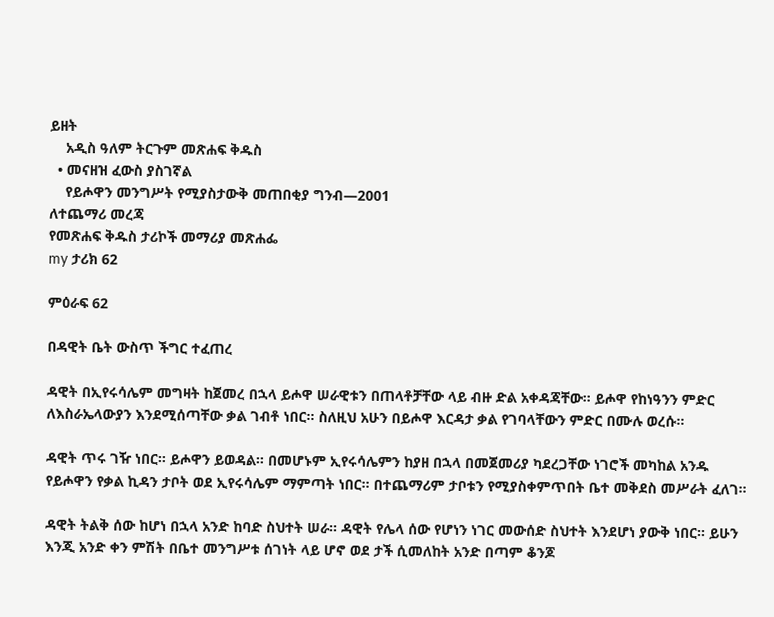ይዘት
    አዲስ ዓለም ትርጉም መጽሐፍ ቅዱስ
  • መናዘዝ ፈውስ ያስገኛል
    የይሖዋን መንግሥት የሚያስታውቅ መጠበቂያ ግንብ—2001
ለተጨማሪ መረጃ
የመጽሐፍ ቅዱስ ታሪኮች መማሪያ መጽሐፌ
my ታሪክ 62

ምዕራፍ 62

በዳዊት ቤት ውስጥ ችግር ተፈጠረ

ዳዊት በኢየሩሳሌም መግዛት ከጀመረ በኋላ ይሖዋ ሠራዊቱን በጠላቶቻቸው ላይ ብዙ ድል አቀዳጃቸው። ይሖዋ የከነዓንን ምድር ለእስራኤላውያን እንደሚሰጣቸው ቃል ገብቶ ነበር። ስለዚህ አሁን በይሖዋ እርዳታ ቃል የገባላቸውን ምድር በሙሉ ወረሱ።

ዳዊት ጥሩ ገዥ ነበር። ይሖዋን ይወዳል። በመሆኑም ኢየሩሳሌምን ከያዘ በኋላ በመጀመሪያ ካደረጋቸው ነገሮች መካከል አንዱ የይሖዋን የቃል ኪዳን ታቦት ወደ ኢየሩሳሌም ማምጣት ነበር። በተጨማሪም ታቦቱን የሚያስቀምጥበት ቤተ መቅደስ መሥራት ፈለገ።

ዳዊት ትልቅ ሰው ከሆነ በኋላ አንድ ከባድ ስህተት ሠራ። ዳዊት የሌላ ሰው የሆነን ነገር መውሰድ ስህተት እንደሆነ ያውቅ ነበር። ይሁን እንጂ አንድ ቀን ምሽት በቤተ መንግሥቱ ሰገነት ላይ ሆኖ ወደ ታች ሲመለከት አንድ በጣም ቆንጆ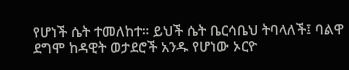የሆነች ሴት ተመለከተ። ይህች ሴት ቤርሳቤህ ትባላለች፤ ባልዋ ደግሞ ከዳዊት ወታደሮች አንዱ የሆነው ኦርዮ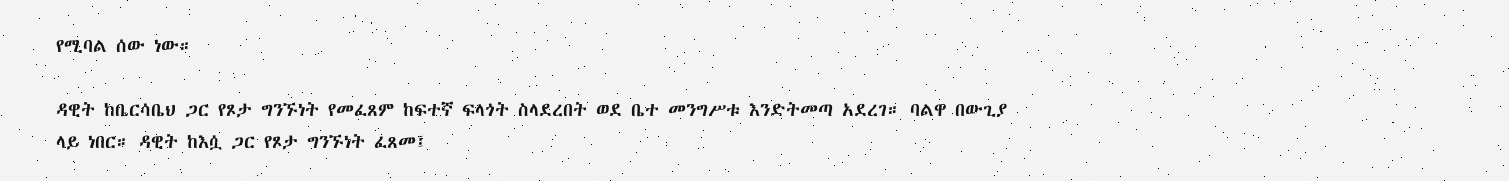የሚባል ሰው ነው።

ዳዊት ከቤርሳቤህ ጋር የጾታ ግንኙነት የመፈጸም ከፍተኛ ፍላጎት ስላደረበት ወደ ቤተ መንግሥቱ እንድትመጣ አደረገ። ባልዋ በውጊያ ላይ ነበር። ዳዊት ከእሷ ጋር የጾታ ግንኙነት ፈጸመ፤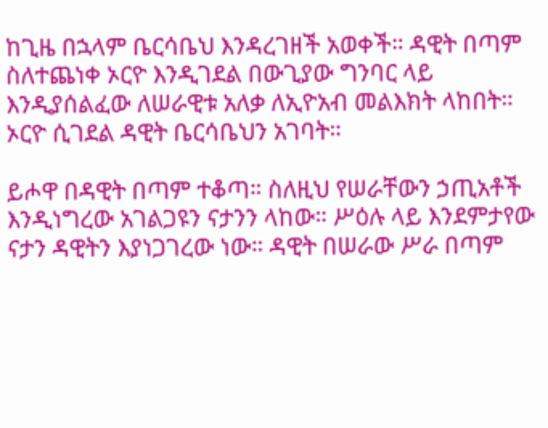ከጊዜ በኋላም ቤርሳቤህ እንዳረገዘች አወቀች። ዳዊት በጣም ስለተጨነቀ ኦርዮ እንዲገደል በውጊያው ግንባር ላይ እንዲያሰልፈው ለሠራዊቱ አለቃ ለኢዮአብ መልእክት ላከበት። ኦርዮ ሲገደል ዳዊት ቤርሳቤህን አገባት።

ይሖዋ በዳዊት በጣም ተቆጣ። ስለዚህ የሠራቸውን ኃጢአቶች እንዲነግረው አገልጋዩን ናታንን ላከው። ሥዕሉ ላይ እንደምታየው ናታን ዳዊትን እያነጋገረው ነው። ዳዊት በሠራው ሥራ በጣም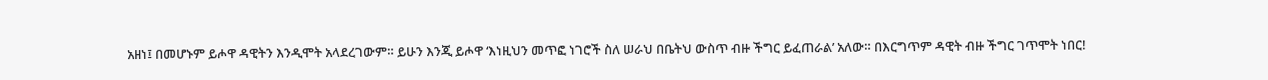አዘነ፤ በመሆኑም ይሖዋ ዳዊትን እንዲሞት አላደረገውም። ይሁን እንጂ ይሖዋ ‘እነዚህን መጥፎ ነገሮች ስለ ሠራህ በቤትህ ውስጥ ብዙ ችግር ይፈጠራል’ አለው። በእርግጥም ዳዊት ብዙ ችግር ገጥሞት ነበር!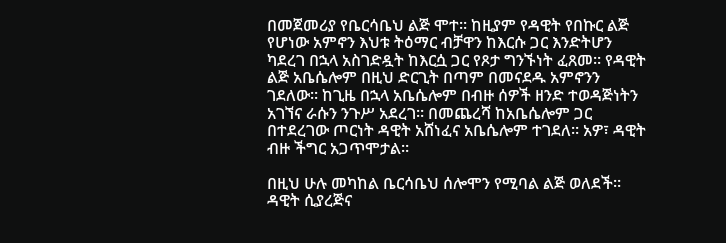በመጀመሪያ የቤርሳቤህ ልጅ ሞተ። ከዚያም የዳዊት የበኩር ልጅ የሆነው አምኖን እህቱ ትዕማር ብቻዋን ከእርሱ ጋር እንድትሆን ካደረገ በኋላ አስገድዷት ከእርሷ ጋር የጾታ ግንኙነት ፈጸመ። የዳዊት ልጅ አቤሴሎም በዚህ ድርጊት በጣም በመናደዱ አምኖንን ገደለው። ከጊዜ በኋላ አቤሴሎም በብዙ ሰዎች ዘንድ ተወዳጅነትን አገኘና ራሱን ንጉሥ አደረገ። በመጨረሻ ከአቤሴሎም ጋር በተደረገው ጦርነት ዳዊት አሸነፈና አቤሴሎም ተገደለ። አዎ፣ ዳዊት ብዙ ችግር አጋጥሞታል።

በዚህ ሁሉ መካከል ቤርሳቤህ ሰሎሞን የሚባል ልጅ ወለደች። ዳዊት ሲያረጅና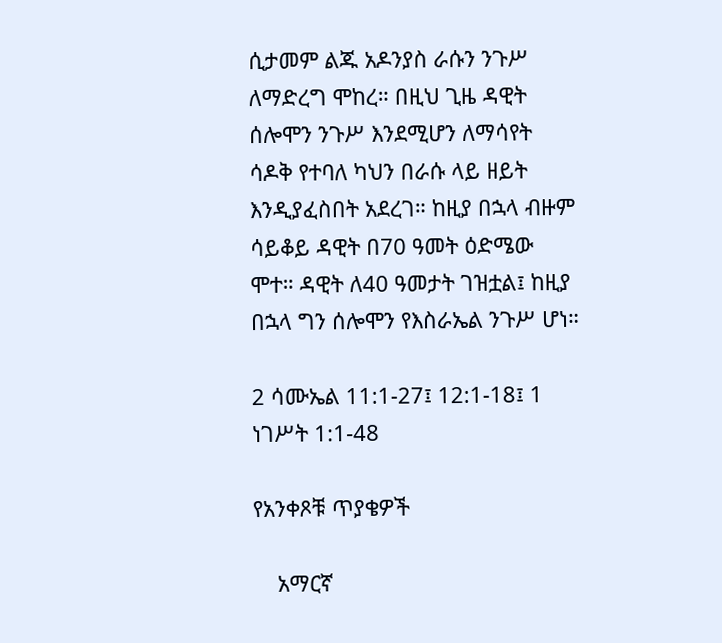ሲታመም ልጁ አዶንያስ ራሱን ንጉሥ ለማድረግ ሞከረ። በዚህ ጊዜ ዳዊት ሰሎሞን ንጉሥ እንደሚሆን ለማሳየት ሳዶቅ የተባለ ካህን በራሱ ላይ ዘይት እንዲያፈስበት አደረገ። ከዚያ በኋላ ብዙም ሳይቆይ ዳዊት በ70 ዓመት ዕድሜው ሞተ። ዳዊት ለ40 ዓመታት ገዝቷል፤ ከዚያ በኋላ ግን ሰሎሞን የእስራኤል ንጉሥ ሆነ።

2 ሳሙኤል 11:1-27፤ 12:1-18፤ 1 ነገሥት 1:1-48

የአንቀጾቹ ጥያቄዎች

    አማርኛ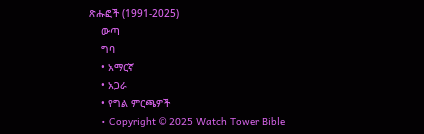ጽሑፎች (1991-2025)
    ውጣ
    ግባ
    • አማርኛ
    • አጋራ
    • የግል ምርጫዎች
    • Copyright © 2025 Watch Tower Bible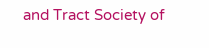and Tract Society of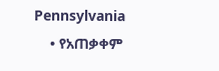Pennsylvania
    • የአጠቃቀም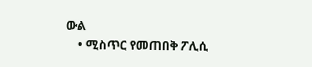ውል
    • ሚስጥር የመጠበቅ ፖሊሲ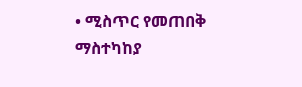• ሚስጥር የመጠበቅ ማስተካከያ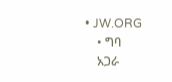• JW.ORG
    • ግባ
    አጋራ